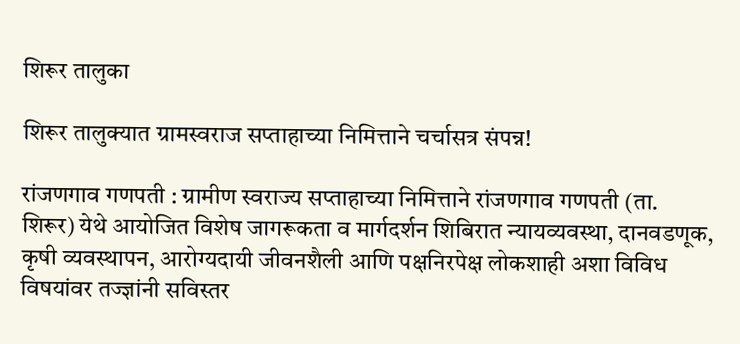शिरूर तालुका

शिरूर तालुक्यात ग्रामस्वराज सप्ताहाच्या निमित्ताने चर्चासत्र संपन्न!

रांजणगाव गणपती : ग्रामीण स्वराज्य सप्ताहाच्या निमित्ताने रांजणगाव गणपती (ता. शिरूर) येथे आयोजित विशेष जागरूकता व मार्गदर्शन शिबिरात न्यायव्यवस्था, दानवडणूक, कृषी व्यवस्थापन, आरोग्यदायी जीवनशैली आणि पक्षनिरपेक्ष लोकशाही अशा विविध विषयांवर तज्ज्ञांनी सविस्तर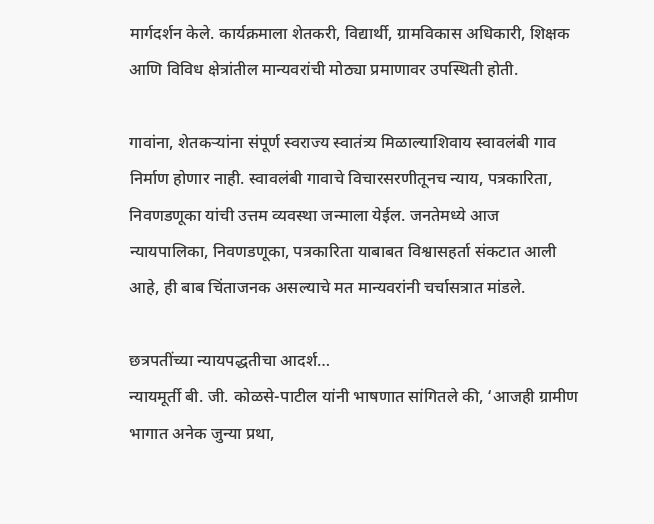मार्गदर्शन केले. कार्यक्रमाला शेतकरी, विद्यार्थी, ग्रामविकास अधिकारी, शिक्षक आणि विविध क्षेत्रांतील मान्यवरांची मोठ्या प्रमाणावर उपस्थिती होती.

गावांना, शेतकऱ्यांना संपूर्ण स्वराज्य स्वातंत्र्य मिळाल्याशिवाय स्वावलंबी गाव निर्माण होणार नाही. स्वावलंबी गावाचे विचारसरणीतूनच न्याय, पत्रकारिता, निवणडणूका यांची उत्तम व्यवस्था जन्माला येईल. जनतेमध्ये आज न्यायपालिका, निवणडणूका, पत्रकारिता याबाबत विश्वासहर्ता संकटात आली आहे, ही बाब चिंताजनक असल्याचे मत मान्यवरांनी चर्चासत्रात मांडले.

छत्रपतींच्या न्यायपद्धतीचा आदर्श…
न्यायमूर्ती बी. जी. कोळसे-पाटील यांनी भाषणात सांगितले की, ‘आजही ग्रामीण भागात अनेक जुन्या प्रथा,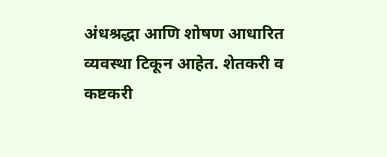अंधश्रद्धा आणि शोषण आधारित व्यवस्था टिकून आहेत. शेतकरी व कष्टकरी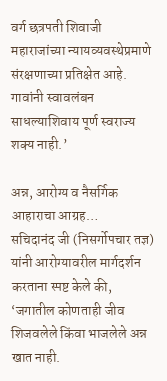वर्ग छत्रपती शिवाजी महाराजांच्या न्यायव्यवस्थेप्रमाणे संरक्षणाच्या प्रतिक्षेत आहे. गावांनी स्वावलंबन साधल्याशिवाय पूर्ण स्वराज्य शक्य नाही.’

अन्न, आरोग्य व नैसर्गिक आहाराचा आग्रह…
सचिदानंद जी (निसर्गोपचार तज्ञ) यांनी आरोग्यावरील मार्गदर्शन करताना स्पष्ट केले की, ‘जगातील कोणताही जीव शिजवलेले किंवा भाजलेले अन्न खात नाही.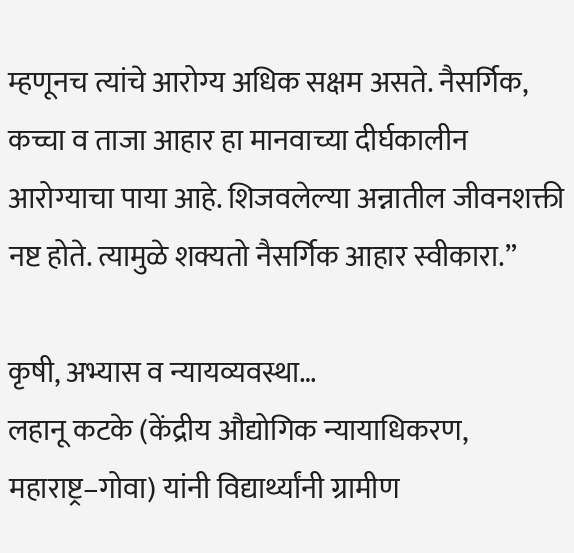म्हणूनच त्यांचे आरोग्य अधिक सक्षम असते. नैसर्गिक, कच्चा व ताजा आहार हा मानवाच्या दीर्घकालीन आरोग्याचा पाया आहे. शिजवलेल्या अन्नातील जीवनशक्ती नष्ट होते. त्यामुळे शक्यतो नैसर्गिक आहार स्वीकारा.”

कृषी, अभ्यास व न्यायव्यवस्था…
लहानू कटके (केंद्रीय औद्योगिक न्यायाधिकरण, महाराष्ट्र–गोवा) यांनी विद्यार्थ्यांनी ग्रामीण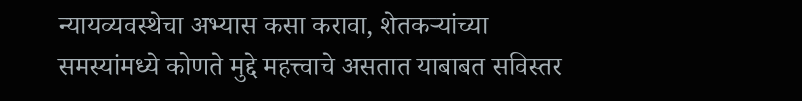न्यायव्यवस्थेचा अभ्यास कसा करावा, शेतकऱ्यांच्या समस्यांमध्ये कोणते मुद्दे महत्त्वाचे असतात याबाबत सविस्तर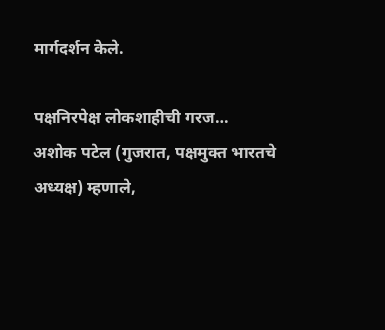मार्गदर्शन केले.

पक्षनिरपेक्ष लोकशाहीची गरज…
अशोक पटेल (गुजरात, पक्षमुक्त भारतचे अध्यक्ष) म्हणाले,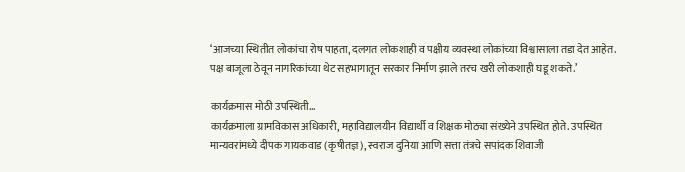‘आजच्या स्थितीत लोकांचा रोष पाहता, दलगत लोकशाही व पक्षीय व्यवस्था लोकांच्या विश्वासाला तडा देत आहेत. पक्ष बाजूला ठेवून नागरिकांच्या थेट सहभागातून सरकार निर्माण झाले तरच खरी लोकशाही घडू शकते.’

कार्यक्रमास मोठी उपस्थिती…
कार्यक्रमाला ग्रामविकास अधिकारी, महाविद्यालयीन विद्यार्थी व शिक्षक मोठ्या संख्येने उपस्थित होते. उपस्थित मान्यवरांमध्ये दीपक गायकवाड (कृषीतज्ञ), स्वराज दुनिया आणि सत्ता तंत्रचे सपांदक शिवाजी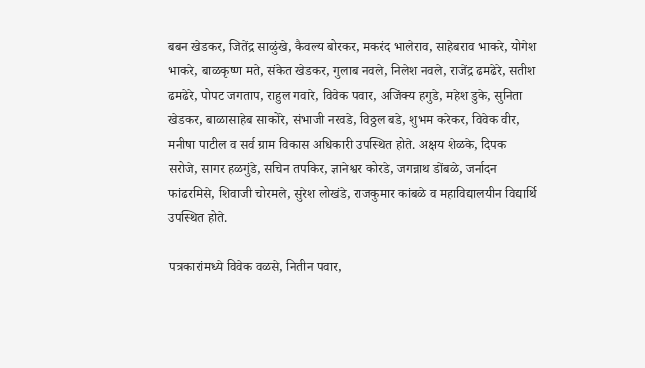बबन खेडकर, जितेंद्र साळुंखे, कैवल्य बोरकर, मकरंद भालेराव, साहेबराव भाकरे, योगेश भाकरे, बाळकृष्ण मते, संकेत खेडकर, गुलाब नवले, निलेश नवले, राजेंद्र ढमढेरे, सतीश ढमढेरे, पोपट जगताप, राहुल गवारे, विवेक पवार, अजिंक्य हगुडे, महेश डुके, सुनिता खेडकर, बाळासाहेब साकोरे, संभाजी नरवडे, विठ्ठल बडे, शुभम करेकर, विवेक वीर, मनीषा पाटील व सर्व ग्राम विकास अधिकारी उपस्थित होते. अक्षय शेळके, दिपक सरोजे, सागर हळगुंडे, सचिन तपकिर, ज्ञानेश्वर कोरडे, जगन्नाथ डोंबळे, जर्नादन फांढरमिसे, शिवाजी चोरमले, सुरेश लोखंडे, राजकुमार कांबळे व महाविद्यालयीन विद्यार्थि उपस्थित होते.

पत्रकारांमध्ये विवेक वळसे, नितीन पवार,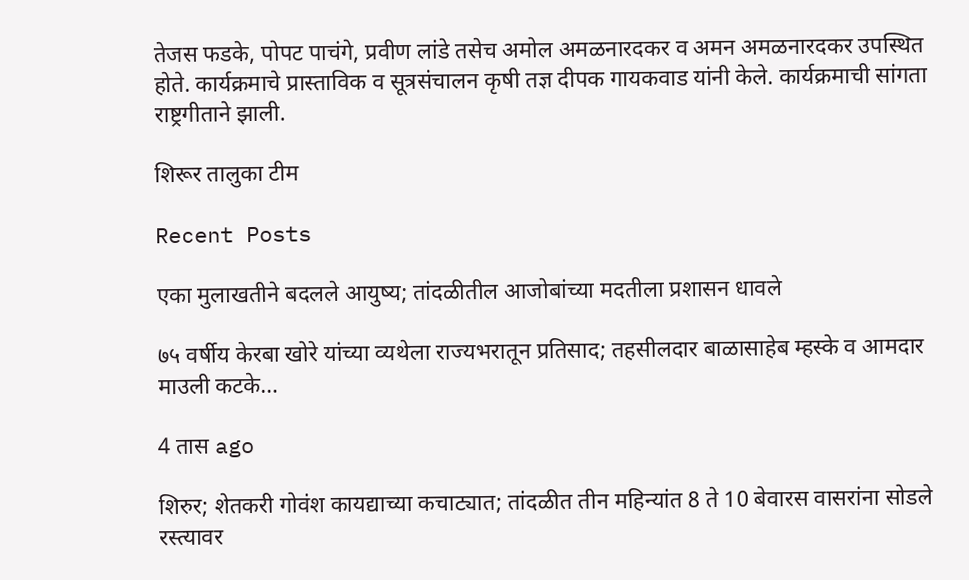तेजस फडके, पोपट पाचंगे, प्रवीण लांडे तसेच अमोल अमळनारदकर व अमन अमळनारदकर उपस्थित होते. कार्यक्रमाचे प्रास्ताविक व सूत्रसंचालन कृषी तज्ञ दीपक गायकवाड यांनी केले. कार्यक्रमाची सांगता राष्ट्रगीताने झाली.

शिरूर तालुका टीम

Recent Posts

एका मुलाखतीने बदलले आयुष्य; तांदळीतील आजोबांच्या मदतीला प्रशासन धावले

७५ वर्षीय केरबा खोरे यांच्या व्यथेला राज्यभरातून प्रतिसाद; तहसीलदार बाळासाहेब म्हस्के व आमदार माउली कटके…

4 तास ago

शिरुर; शेतकरी गोवंश कायद्याच्या कचाट्यात; तांदळीत तीन महिन्यांत 8 ते 10 बेवारस वासरांना सोडले रस्त्यावर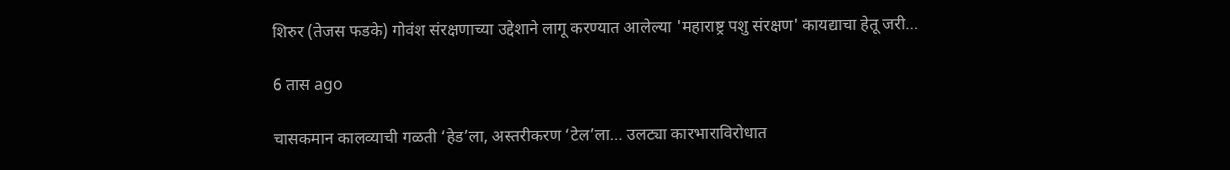शिरुर (तेजस फडके) गोवंश संरक्षणाच्या उद्देशाने लागू करण्यात आलेल्या 'महाराष्ट्र पशु संरक्षण' कायद्याचा हेतू जरी…

6 तास ago

चासकमान कालव्याची गळती ‘हेड’ला, अस्तरीकरण ‘टेल’ला… उलट्या कारभाराविरोधात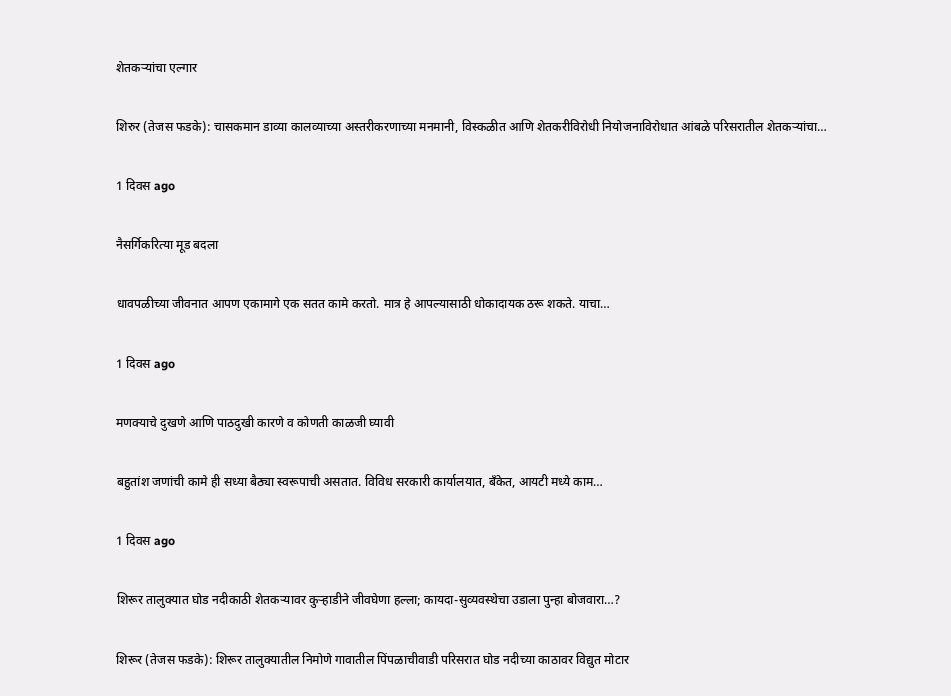शेतकऱ्यांचा एल्गार

शिरुर (तेजस फडके): चासकमान डाव्या कालव्याच्या अस्तरीकरणाच्या मनमानी, विस्कळीत आणि शेतकरीविरोधी नियोजनाविरोधात आंबळे परिसरातील शेतकऱ्यांचा…

1 दिवस ago

नैसर्गिकरित्या मूड बदला

धावपळीच्या जीवनात आपण एकामागे एक सतत कामे करतो. मात्र हे आपल्यासाठी धोकादायक ठरू शकते. याचा…

1 दिवस ago

मणक्याचे दुखणे आणि पाठदुखी कारणे व कोणती काळजी घ्यावी

बहुतांश जणांची कामे ही सध्या बैठ्या स्वरूपाची असतात. विविध सरकारी कार्यालयात, बँकेत, आयटी मध्ये काम…

1 दिवस ago

शिरूर तालुक्यात घोड नदीकाठी शेतकऱ्यावर कुऱ्हाडीने जीवघेणा हल्ला; कायदा-सुव्यवस्थेचा उडाला पुन्हा बोजवारा…?

शिरूर (तेजस फडके): शिरूर तालुक्यातील निमोणे गावातील पिंपळाचीवाडी परिसरात घोड नदीच्या काठावर विद्युत मोटार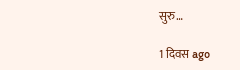सुरु…

1 दिवस ago